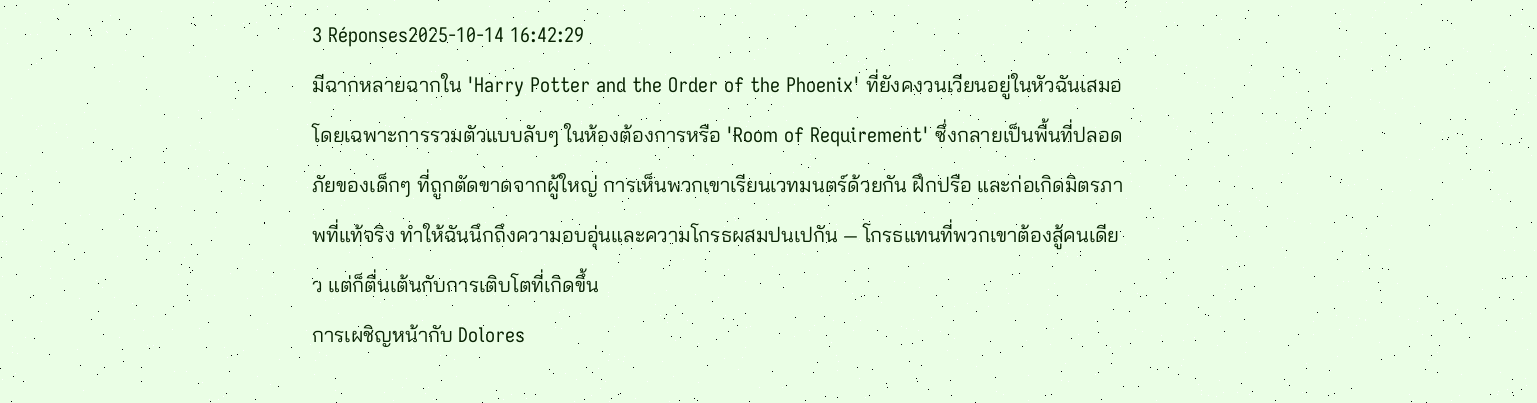3 Réponses2025-10-14 16:42:29
มีฉากหลายฉากใน 'Harry Potter and the Order of the Phoenix' ที่ยังคงวนเวียนอยู่ในหัวฉันเสมอ โดยเฉพาะการรวมตัวแบบลับๆ ในห้องต้องการหรือ 'Room of Requirement' ซึ่งกลายเป็นพื้นที่ปลอดภัยของเด็กๆ ที่ถูกตัดขาดจากผู้ใหญ่ การเห็นพวกเขาเรียนเวทมนตร์ด้วยกัน ฝึกปรือ และก่อเกิดมิตรภาพที่แท้จริง ทำให้ฉันนึกถึงความอบอุ่นและความโกรธผสมปนเปกัน — โกรธแทนที่พวกเขาต้องสู้คนเดียว แต่ก็ตื่นเต้นกับการเติบโตที่เกิดขึ้น
การเผชิญหน้ากับ Dolores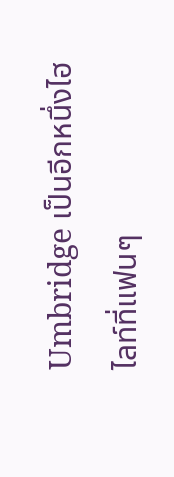Umbridge เป็นอีกหนึ่งไฮไลท์ที่แฟนๆ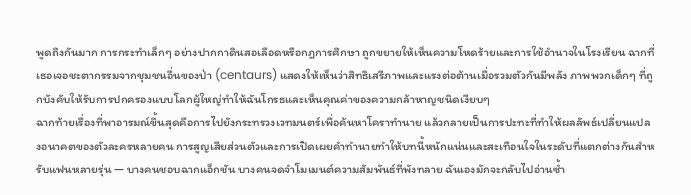พูดถึงกันมาก การกระทำเล็กๆ อย่างปากกาดินสอเลือดหรือกฎการศึกษา ถูกขยายให้เห็นความโหดร้ายและการใช้อำนาจในโรงเรียน ฉากที่เธอเจอชะตากรรมจากชุมชนอื่นของป่า (centaurs) แสดงให้เห็นว่าสิทธิเสรีภาพและแรงต่อต้านเมื่อรวมตัวกันมีพลัง ภาพพวกเด็กๆ ที่ถูกบังคับให้รับการปกครองแบบโลกผู้ใหญ่ทำให้ฉันโกรธและเห็นคุณค่าของความกล้าหาญชนิดเงียบๆ
ฉากท้ายเรื่องที่พาอารมณ์ขึ้นสุดคือการไปยังกระทรวงเวทมนตร์เพื่อค้นหาโคราทำนาย แล้วกลายเป็นการปะทะที่ทำให้ผลลัพธ์เปลี่ยนแปลงอนาคตของตัวละครหลายคน การสูญเสียส่วนตัวและการเปิดเผยคำทำนายทำให้บทนี้หนักแน่นและสะเทือนใจในระดับที่แตกต่างกันสำหรับแฟนหลายรุ่น — บางคนชอบฉากแอ็กชัน บางคนจดจำโมเมนต์ความสัมพันธ์ที่พังทลาย ฉันเองมักจะกลับไปอ่านซ้ำ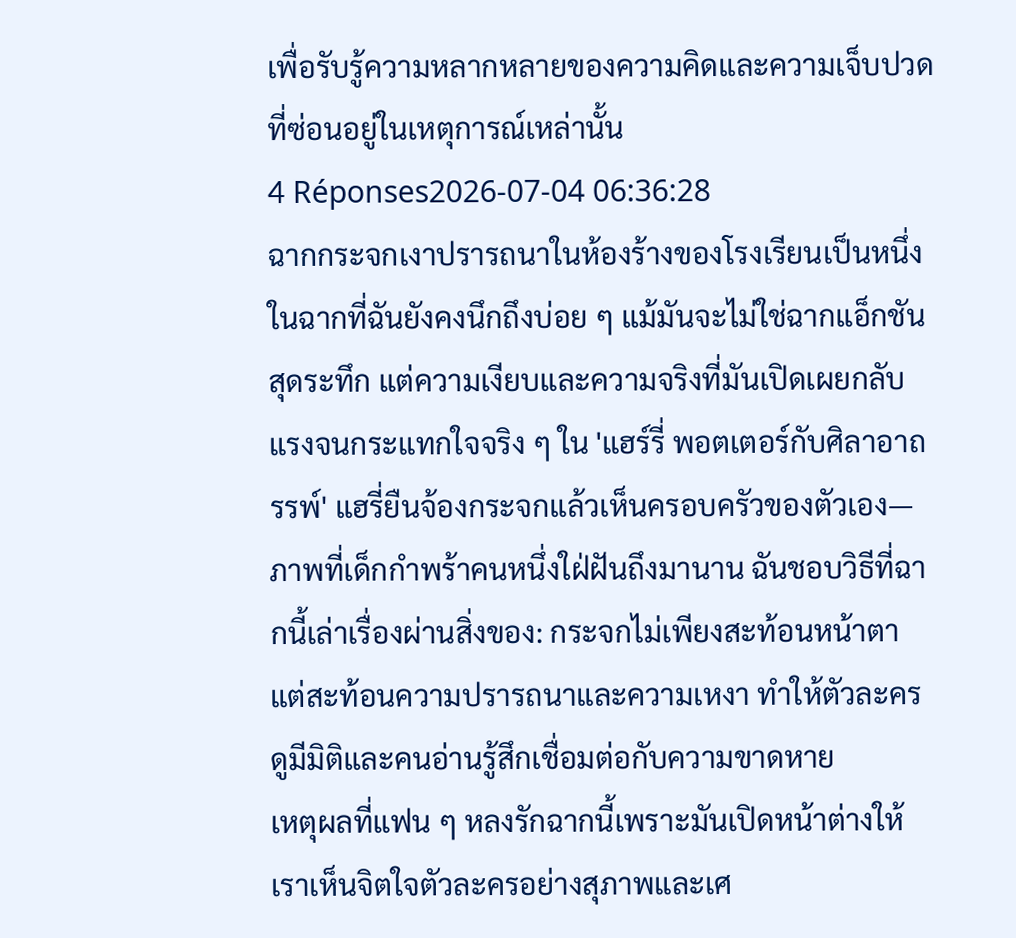เพื่อรับรู้ความหลากหลายของความคิดและความเจ็บปวดที่ซ่อนอยู่ในเหตุการณ์เหล่านั้น
4 Réponses2026-07-04 06:36:28
ฉากกระจกเงาปรารถนาในห้องร้างของโรงเรียนเป็นหนึ่งในฉากที่ฉันยังคงนึกถึงบ่อย ๆ แม้มันจะไม่ใช่ฉากแอ็กชันสุดระทึก แต่ความเงียบและความจริงที่มันเปิดเผยกลับแรงจนกระแทกใจจริง ๆ ใน 'แฮร์รี่ พอตเตอร์กับศิลาอาถรรพ์' แฮรี่ยืนจ้องกระจกแล้วเห็นครอบครัวของตัวเอง—ภาพที่เด็กกำพร้าคนหนึ่งใฝ่ฝันถึงมานาน ฉันชอบวิธีที่ฉากนี้เล่าเรื่องผ่านสิ่งของ: กระจกไม่เพียงสะท้อนหน้าตา แต่สะท้อนความปรารถนาและความเหงา ทำให้ตัวละครดูมีมิติและคนอ่านรู้สึกเชื่อมต่อกับความขาดหาย
เหตุผลที่แฟน ๆ หลงรักฉากนี้เพราะมันเปิดหน้าต่างให้เราเห็นจิตใจตัวละครอย่างสุภาพและเศ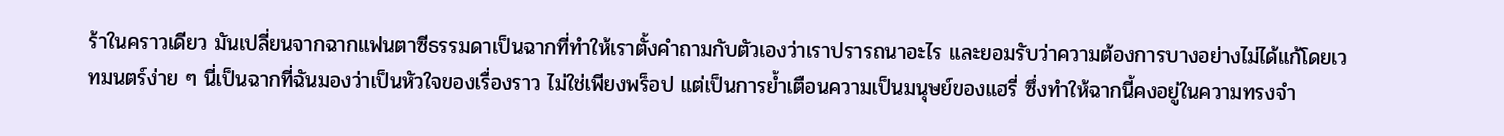ร้าในคราวเดียว มันเปลี่ยนจากฉากแฟนตาซีธรรมดาเป็นฉากที่ทำให้เราตั้งคำถามกับตัวเองว่าเราปรารถนาอะไร และยอมรับว่าความต้องการบางอย่างไม่ได้แก้โดยเวทมนตร์ง่าย ๆ นี่เป็นฉากที่ฉันมองว่าเป็นหัวใจของเรื่องราว ไม่ใช่เพียงพร็อป แต่เป็นการย้ำเตือนความเป็นมนุษย์ของแฮรี่ ซึ่งทำให้ฉากนี้คงอยู่ในความทรงจำ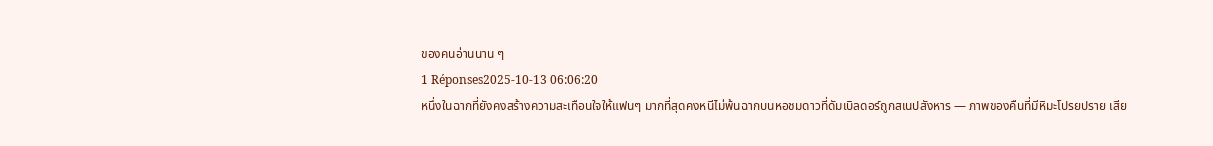ของคนอ่านนาน ๆ
1 Réponses2025-10-13 06:06:20
หนึ่งในฉากที่ยังคงสร้างความสะเทือนใจให้แฟนๆ มากที่สุดคงหนีไม่พ้นฉากบนหอชมดาวที่ดัมเบิลดอร์ถูกสเนปสังหาร — ภาพของคืนที่มีหิมะโปรยปราย เสีย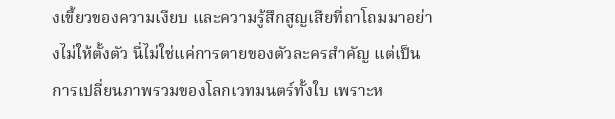งเขี้ยวของความเงียบ และความรู้สึกสูญเสียที่ถาโถมมาอย่างไม่ให้ตั้งตัว นี่ไม่ใช่แค่การตายของตัวละครสำคัญ แต่เป็นการเปลี่ยนภาพรวมของโลกเวทมนตร์ทั้งใบ เพราะห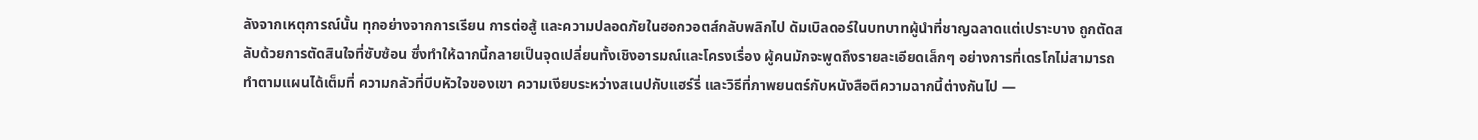ลังจากเหตุการณ์นั้น ทุกอย่างจากการเรียน การต่อสู้ และความปลอดภัยในฮอกวอตส์กลับพลิกไป ดัมเบิลดอร์ในบทบาทผู้นำที่ชาญฉลาดแต่เปราะบาง ถูกตัดสลับด้วยการตัดสินใจที่ซับซ้อน ซึ่งทำให้ฉากนี้กลายเป็นจุดเปลี่ยนทั้งเชิงอารมณ์และโครงเรื่อง ผู้คนมักจะพูดถึงรายละเอียดเล็กๆ อย่างการที่เดรโกไม่สามารถทำตามแผนได้เต็มที่ ความกลัวที่บีบหัวใจของเขา ความเงียบระหว่างสเนปกับแฮร์รี่ และวิธีที่ภาพยนตร์กับหนังสือตีความฉากนี้ต่างกันไป —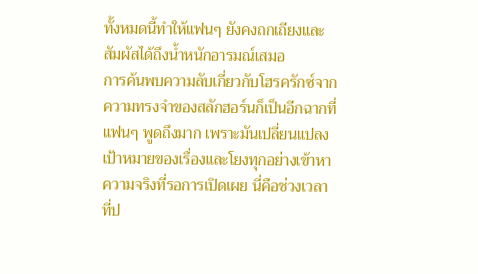ทั้งหมดนี้ทำให้แฟนๆ ยังคงถกเถียงและสัมผัสได้ถึงน้ำหนักอารมณ์เสมอ
การค้นพบความลับเกี่ยวกับโฮรครักซ์จากความทรงจำของสลักฮอร์นก็เป็นอีกฉากที่แฟนๆ พูดถึงมาก เพราะมันเปลี่ยนแปลงเป้าหมายของเรื่องและโยงทุกอย่างเข้าหาความจริงที่รอการเปิดเผย นี่คือช่วงเวลาที่ป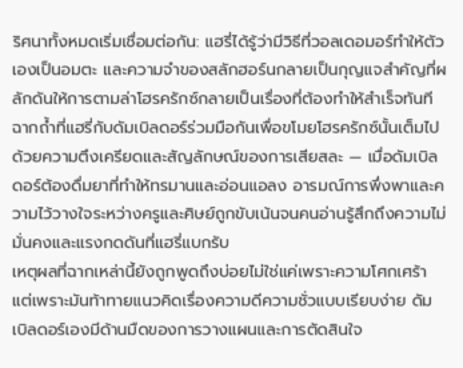ริศนาทั้งหมดเริ่มเชื่อมต่อกัน: แฮรี่ได้รู้ว่ามีวิธีที่วอลเดอมอร์ทำให้ตัวเองเป็นอมตะ และความจำของสลักฮอร์นกลายเป็นกุญแจสำคัญที่ผลักดันให้การตามล่าโฮรครักซ์กลายเป็นเรื่องที่ต้องทำให้สำเร็จทันที ฉากถ้ำที่แฮรี่กับดัมเบิลดอร์ร่วมมือกันเพื่อขโมยโฮรครักซ์นั้นเต็มไปด้วยความตึงเครียดและสัญลักษณ์ของการเสียสละ — เมื่อดัมเบิลดอร์ต้องดื่มยาที่ทำให้ทรมานและอ่อนแอลง อารมณ์การพึ่งพาและความไว้วางใจระหว่างครูและศิษย์ถูกขับเน้นจนคนอ่านรู้สึกถึงความไม่มั่นคงและแรงกดดันที่แฮรี่แบกรับ
เหตุผลที่ฉากเหล่านี้ยังถูกพูดถึงบ่อยไม่ใช่แค่เพราะความโศกเศร้า แต่เพราะมันท้าทายแนวคิดเรื่องความดีความชั่วแบบเรียบง่าย ดัมเบิลดอร์เองมีด้านมืดของการวางแผนและการตัดสินใจ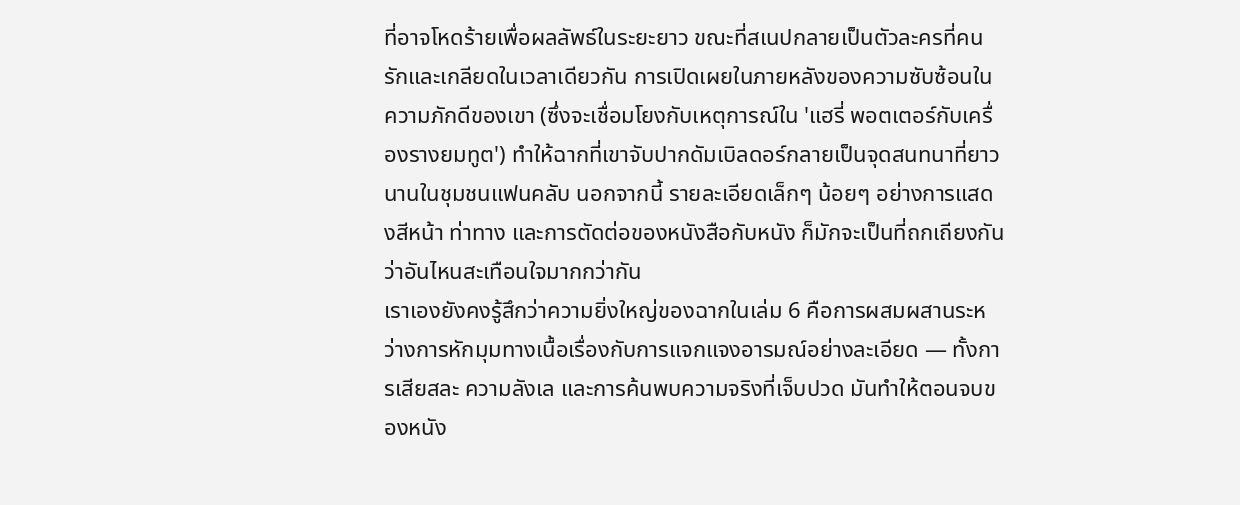ที่อาจโหดร้ายเพื่อผลลัพธ์ในระยะยาว ขณะที่สเนปกลายเป็นตัวละครที่คนรักและเกลียดในเวลาเดียวกัน การเปิดเผยในภายหลังของความซับซ้อนในความภักดีของเขา (ซึ่งจะเชื่อมโยงกับเหตุการณ์ใน 'แฮรี่ พอตเตอร์กับเครื่องรางยมทูต') ทำให้ฉากที่เขาจับปากดัมเบิลดอร์กลายเป็นจุดสนทนาที่ยาวนานในชุมชนแฟนคลับ นอกจากนี้ รายละเอียดเล็กๆ น้อยๆ อย่างการแสดงสีหน้า ท่าทาง และการตัดต่อของหนังสือกับหนัง ก็มักจะเป็นที่ถกเถียงกันว่าอันไหนสะเทือนใจมากกว่ากัน
เราเองยังคงรู้สึกว่าความยิ่งใหญ่ของฉากในเล่ม 6 คือการผสมผสานระหว่างการหักมุมทางเนื้อเรื่องกับการแจกแจงอารมณ์อย่างละเอียด — ทั้งการเสียสละ ความลังเล และการค้นพบความจริงที่เจ็บปวด มันทำให้ตอนจบของหนัง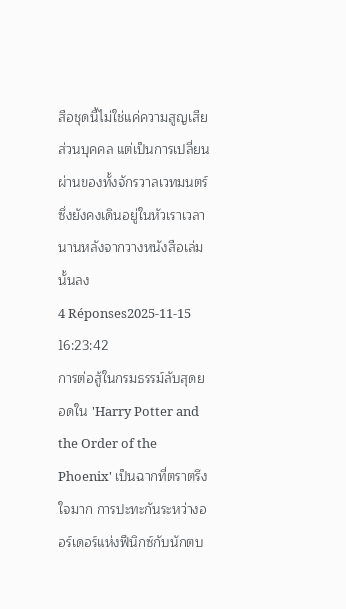สือชุดนี้ไม่ใช่แค่ความสูญเสียส่วนบุคคล แต่เป็นการเปลี่ยนผ่านของทั้งจักรวาลเวทมนตร์ ซึ่งยังคงเดินอยู่ในหัวเราเวลานานหลังจากวางหนังสือเล่มนั้นลง
4 Réponses2025-11-15 16:23:42
การต่อสู้ในกรมธรรม์ลับสุดยอดใน 'Harry Potter and the Order of the Phoenix' เป็นฉากที่ตราตรึงใจมาก การปะทะกันระหว่างออร์เดอร์แห่งฟีนิกซ์กับนักตบ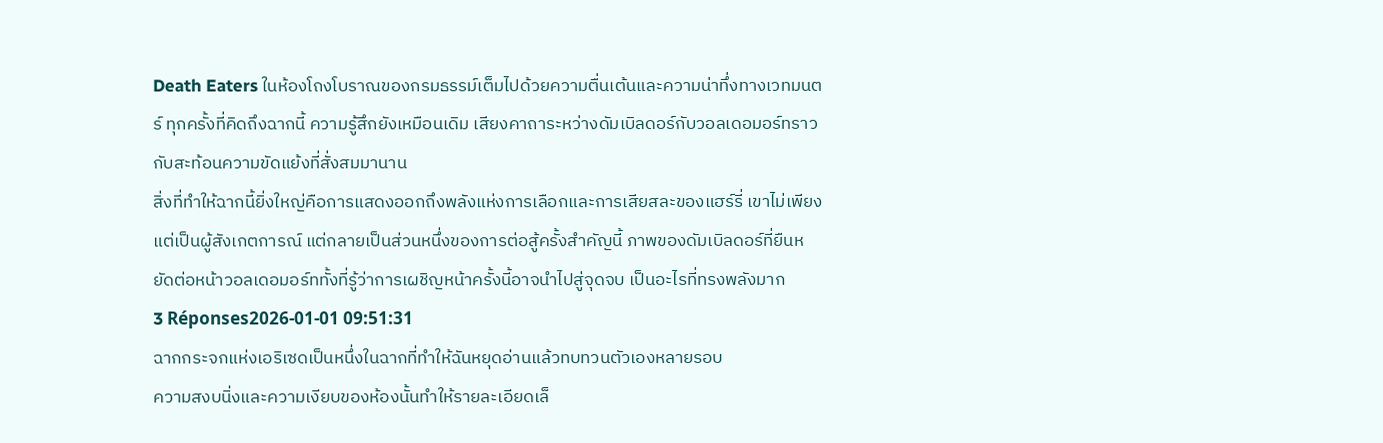Death Eaters ในห้องโถงโบราณของกรมธรรม์เต็มไปด้วยความตื่นเต้นและความน่าทึ่งทางเวทมนตร์ ทุกครั้งที่คิดถึงฉากนี้ ความรู้สึกยังเหมือนเดิม เสียงคาถาระหว่างดัมเบิลดอร์กับวอลเดอมอร์ทราวกับสะท้อนความขัดแย้งที่สั่งสมมานาน
สิ่งที่ทำให้ฉากนี้ยิ่งใหญ่คือการแสดงออกถึงพลังแห่งการเลือกและการเสียสละของแฮร์รี่ เขาไม่เพียงแต่เป็นผู้สังเกตการณ์ แต่กลายเป็นส่วนหนึ่งของการต่อสู้ครั้งสำคัญนี้ ภาพของดัมเบิลดอร์ที่ยืนหยัดต่อหน้าวอลเดอมอร์ททั้งที่รู้ว่าการเผชิญหน้าครั้งนี้อาจนำไปสู่จุดจบ เป็นอะไรที่ทรงพลังมาก
3 Réponses2026-01-01 09:51:31
ฉากกระจกแห่งเอริเซดเป็นหนึ่งในฉากที่ทำให้ฉันหยุดอ่านแล้วทบทวนตัวเองหลายรอบ
ความสงบนิ่งและความเงียบของห้องนั้นทำให้รายละเอียดเล็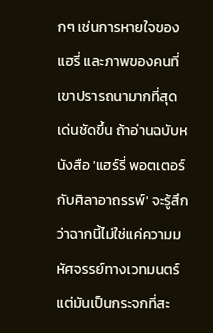กๆ เช่นการหายใจของแฮรี่ และภาพของคนที่เขาปรารถนามากที่สุดเด่นชัดขึ้น ถ้าอ่านฉบับหนังสือ 'แฮร์รี่ พอตเตอร์กับศิลาอาถรรพ์' จะรู้สึกว่าฉากนี้ไม่ใช่แค่ความมหัศจรรย์ทางเวทมนตร์ แต่มันเป็นกระจกที่สะ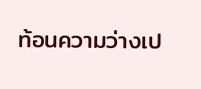ท้อนความว่างเป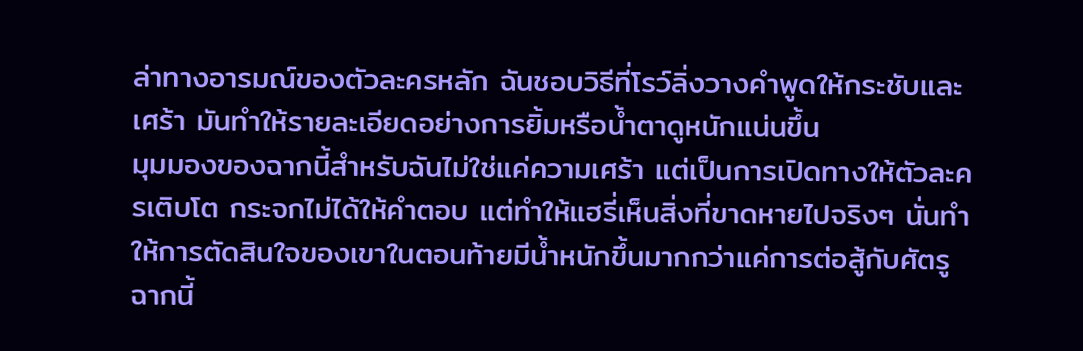ล่าทางอารมณ์ของตัวละครหลัก ฉันชอบวิธีที่โรว์ลิ่งวางคำพูดให้กระชับและเศร้า มันทำให้รายละเอียดอย่างการยิ้มหรือน้ำตาดูหนักแน่นขึ้น
มุมมองของฉากนี้สำหรับฉันไม่ใช่แค่ความเศร้า แต่เป็นการเปิดทางให้ตัวละครเติบโต กระจกไม่ได้ให้คำตอบ แต่ทำให้แฮรี่เห็นสิ่งที่ขาดหายไปจริงๆ นั่นทำให้การตัดสินใจของเขาในตอนท้ายมีน้ำหนักขึ้นมากกว่าแค่การต่อสู้กับศัตรู ฉากนี้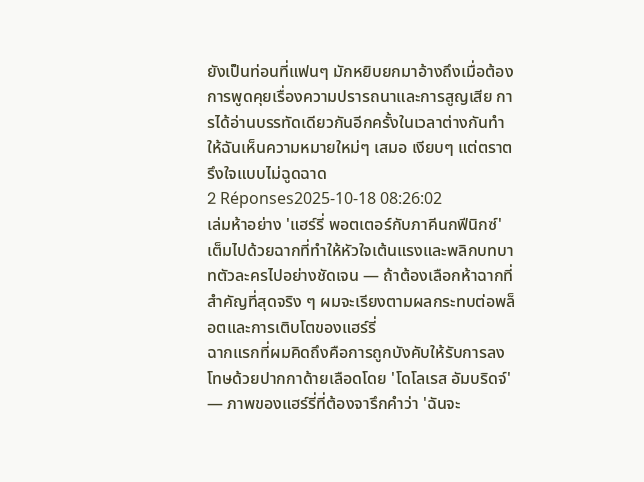ยังเป็นท่อนที่แฟนๆ มักหยิบยกมาอ้างถึงเมื่อต้องการพูดคุยเรื่องความปรารถนาและการสูญเสีย การได้อ่านบรรทัดเดียวกันอีกครั้งในเวลาต่างกันทำให้ฉันเห็นความหมายใหม่ๆ เสมอ เงียบๆ แต่ตราตรึงใจแบบไม่ฉูดฉาด
2 Réponses2025-10-18 08:26:02
เล่มห้าอย่าง 'แฮร์รี่ พอตเตอร์กับภาคีนกฟีนิกซ์' เต็มไปด้วยฉากที่ทำให้หัวใจเต้นแรงและพลิกบทบาทตัวละครไปอย่างชัดเจน — ถ้าต้องเลือกห้าฉากที่สำคัญที่สุดจริง ๆ ผมจะเรียงตามผลกระทบต่อพล็อตและการเติบโตของแฮร์รี่
ฉากแรกที่ผมคิดถึงคือการถูกบังคับให้รับการลงโทษด้วยปากกาด้ายเลือดโดย 'โดโลเรส อัมบริดจ์' — ภาพของแฮร์รี่ที่ต้องจารึกคำว่า 'ฉันจะ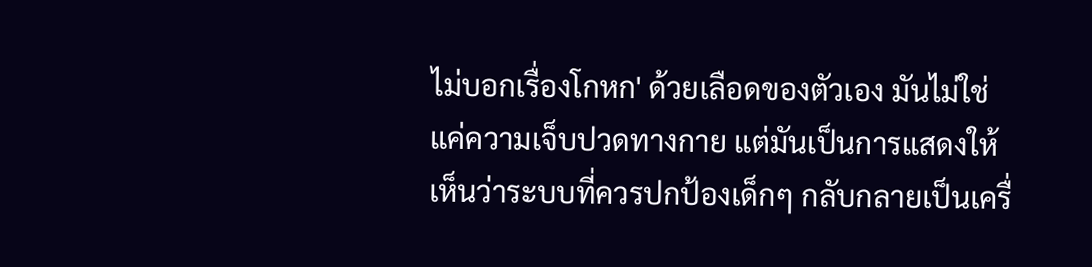ไม่บอกเรื่องโกหก' ด้วยเลือดของตัวเอง มันไม่ใช่แค่ความเจ็บปวดทางกาย แต่มันเป็นการแสดงให้เห็นว่าระบบที่ควรปกป้องเด็กๆ กลับกลายเป็นเครื่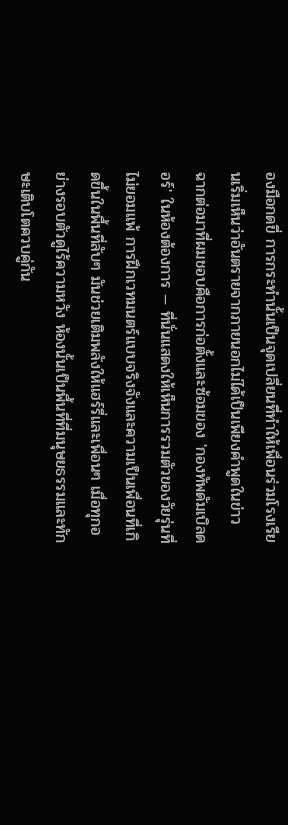องมือกดขี่ การกระทำนั้นเป็นจุดเปลี่ยนที่ทำให้เพื่อนร่วมโรงเรียนเริ่มเห็นว่าอันตรายจากภายนอกไม่ได้เป็นเพียงคำพูดในข่าว
ฉากต่อมาที่ผมชอบคือการก่อตั้งและซ้อมของ 'กองทัพดัมเบิลดอร์' ในห้องต้องการ — ที่นั่นแสดงให้เห็นการรวมตัวของวัยรุ่นที่ไม่ยอมแพ้ การฝึกเวทมนตร์แบบจริงจังและความเป็นเพื่อนที่เกิดขึ้นในพื้นที่ลับๆ มันช่วยเติมพลังให้แฮร์รี่และเพื่อนๆ เมื่อทุกอย่างรอบตัวดูไร้ความหวัง ห้องนั้นเป็นพื้นที่ที่มนุษยธรรมและทักษะเติบโตควบคู่กัน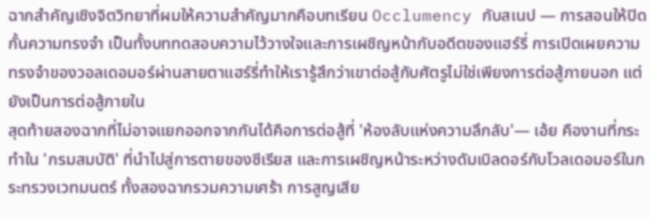ฉากสำคัญเชิงจิตวิทยาที่ผมให้ความสำคัญมากคือบทเรียน Occlumency กับสเนป — การสอนให้ปิดกั้นความทรงจำ เป็นทั้งบททดสอบความไว้วางใจและการเผชิญหน้ากับอดีตของแฮร์รี่ การเปิดเผยความทรงจำของวอลเดอมอร์ผ่านสายตาแฮร์รี่ทำให้เรารู้สึกว่าเขาต่อสู้กับศัตรูไม่ใช่เพียงการต่อสู้ภายนอก แต่ยังเป็นการต่อสู้ภายใน
สุดท้ายสองฉากที่ไม่อาจแยกออกจากกันได้คือการต่อสู้ที่ 'ห้องลับแห่งความลึกลับ'— เอ้ย คืองานที่กระทำใน 'กรมสมบัติ' ที่นำไปสู่การตายของซีเรียส และการเผชิญหน้าระหว่างดัมเบิลดอร์กับโวลเดอมอร์ในกระทรวงเวทมนตร์ ทั้งสองฉากรวมความเศร้า การสูญเสีย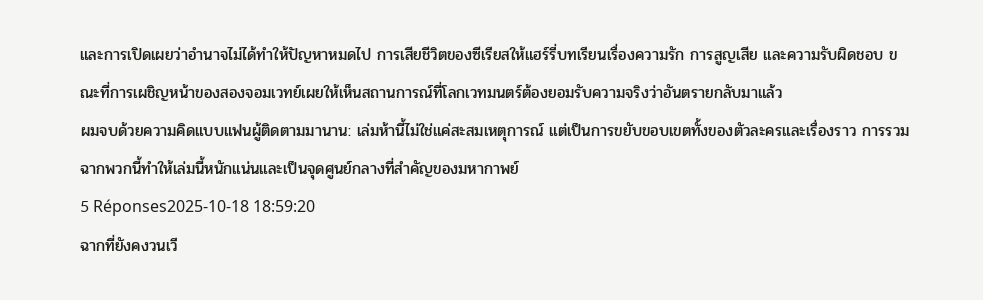และการเปิดเผยว่าอำนาจไม่ได้ทำให้ปัญหาหมดไป การเสียชีวิตของซีเรียสให้แฮร์รี่บทเรียนเรื่องความรัก การสูญเสีย และความรับผิดชอบ ขณะที่การเผชิญหน้าของสองจอมเวทย์เผยให้เห็นสถานการณ์ที่โลกเวทมนตร์ต้องยอมรับความจริงว่าอันตรายกลับมาแล้ว
ผมจบด้วยความคิดแบบแฟนผู้ติดตามมานาน: เล่มห้านี้ไม่ใช่แค่สะสมเหตุการณ์ แต่เป็นการขยับขอบเขตทั้งของตัวละครและเรื่องราว การรวมฉากพวกนี้ทำให้เล่มนี้หนักแน่นและเป็นจุดศูนย์กลางที่สำคัญของมหากาพย์
5 Réponses2025-10-18 18:59:20
ฉากที่ยังคงวนเวี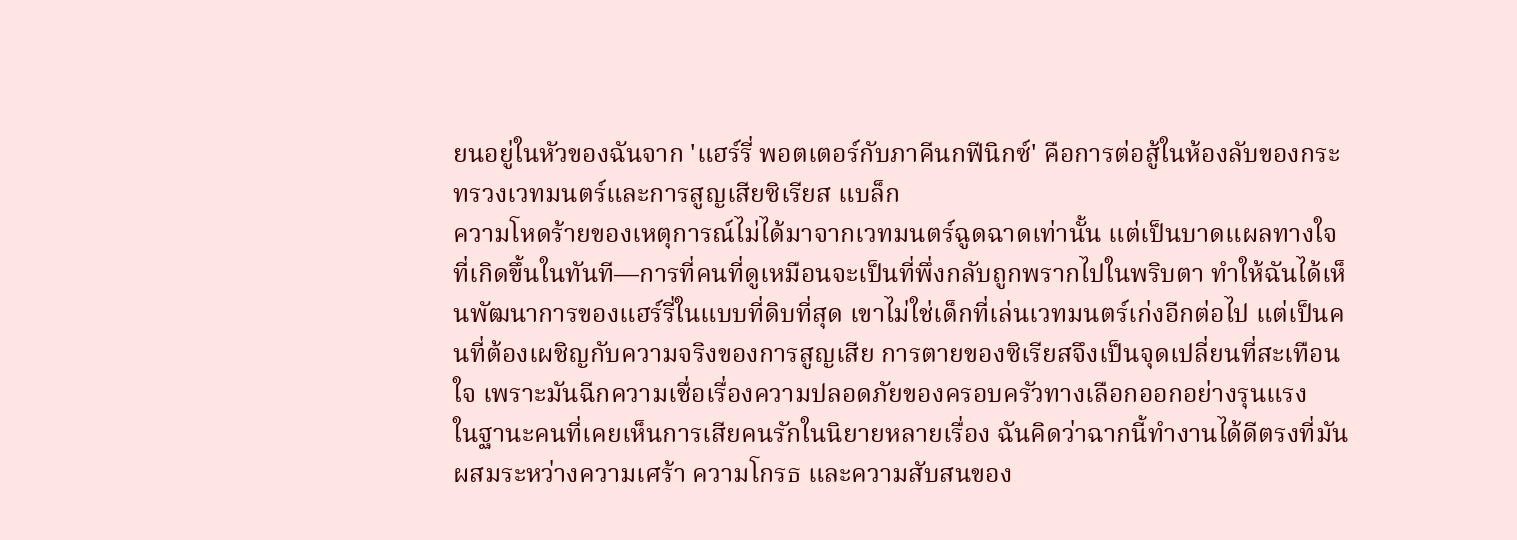ยนอยู่ในหัวของฉันจาก 'แฮร์รี่ พอตเตอร์กับภาคีนกฟีนิกซ์' คือการต่อสู้ในห้องลับของกระทรวงเวทมนตร์และการสูญเสียซิเรียส แบล็ก
ความโหดร้ายของเหตุการณ์ไม่ได้มาจากเวทมนตร์ฉูดฉาดเท่านั้น แต่เป็นบาดแผลทางใจที่เกิดขึ้นในทันที—การที่คนที่ดูเหมือนจะเป็นที่พึ่งกลับถูกพรากไปในพริบตา ทำให้ฉันได้เห็นพัฒนาการของแฮร์รี่ในแบบที่ดิบที่สุด เขาไม่ใช่เด็กที่เล่นเวทมนตร์เก่งอีกต่อไป แต่เป็นคนที่ต้องเผชิญกับความจริงของการสูญเสีย การตายของซิเรียสจึงเป็นจุดเปลี่ยนที่สะเทือนใจ เพราะมันฉีกความเชื่อเรื่องความปลอดภัยของครอบครัวทางเลือกออกอย่างรุนแรง
ในฐานะคนที่เคยเห็นการเสียคนรักในนิยายหลายเรื่อง ฉันคิดว่าฉากนี้ทำงานได้ดีตรงที่มันผสมระหว่างความเศร้า ความโกรธ และความสับสนของ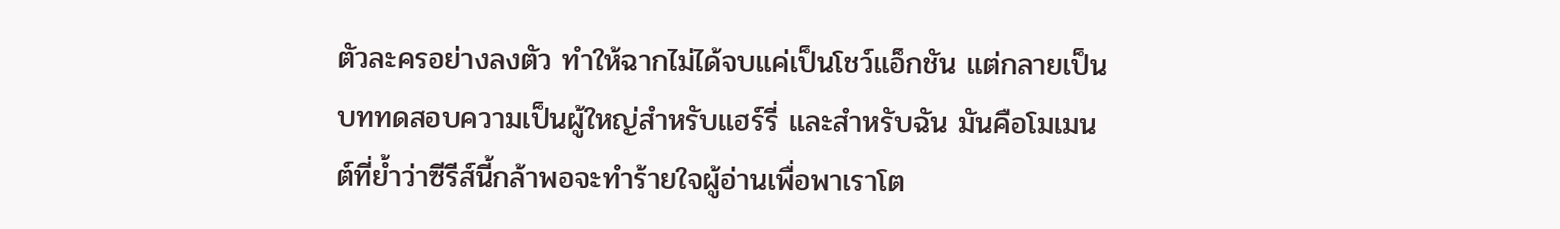ตัวละครอย่างลงตัว ทำให้ฉากไม่ได้จบแค่เป็นโชว์แอ็กชัน แต่กลายเป็นบททดสอบความเป็นผู้ใหญ่สำหรับแฮร์รี่ และสำหรับฉัน มันคือโมเมนต์ที่ย้ำว่าซีรีส์นี้กล้าพอจะทำร้ายใจผู้อ่านเพื่อพาเราโต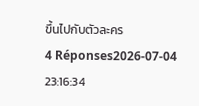ขึ้นไปกับตัวละคร
4 Réponses2026-07-04 23:16:34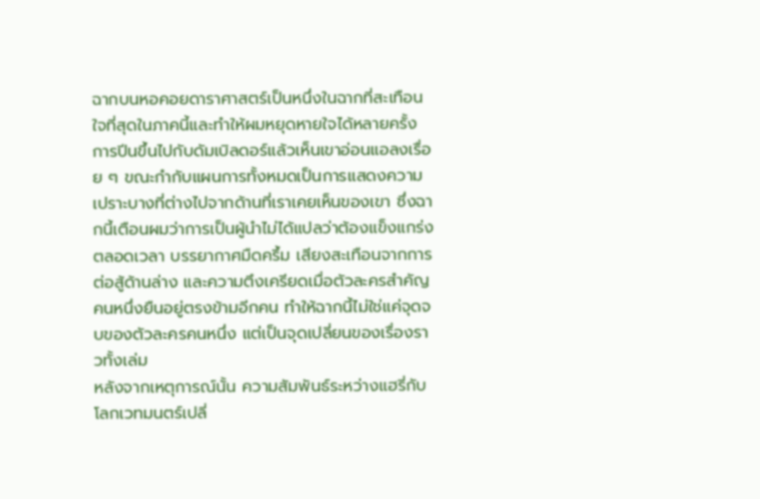ฉากบนหอคอยดาราศาสตร์เป็นหนึ่งในฉากที่สะเทือนใจที่สุดในภาคนี้และทำให้ผมหยุดหายใจได้หลายครั้ง
การปีนขึ้นไปกับดัมเบิลดอร์แล้วเห็นเขาอ่อนแอลงเรื่อย ๆ ขณะกำกับแผนการทั้งหมดเป็นการแสดงความเปราะบางที่ต่างไปจากด้านที่เราเคยเห็นของเขา ซึ่งฉากนี้เตือนผมว่าการเป็นผู้นำไม่ได้แปลว่าต้องแข็งแกร่งตลอดเวลา บรรยากาศมืดครึ้ม เสียงสะเทือนจากการต่อสู้ด้านล่าง และความตึงเครียดเมื่อตัวละครสำคัญคนหนึ่งยืนอยู่ตรงข้ามอีกคน ทำให้ฉากนี้ไม่ใช่แค่จุดจบของตัวละครคนหนึ่ง แต่เป็นจุดเปลี่ยนของเรื่องราวทั้งเล่ม
หลังจากเหตุการณ์นั้น ความสัมพันธ์ระหว่างแฮรี่กับโลกเวทมนตร์เปลี่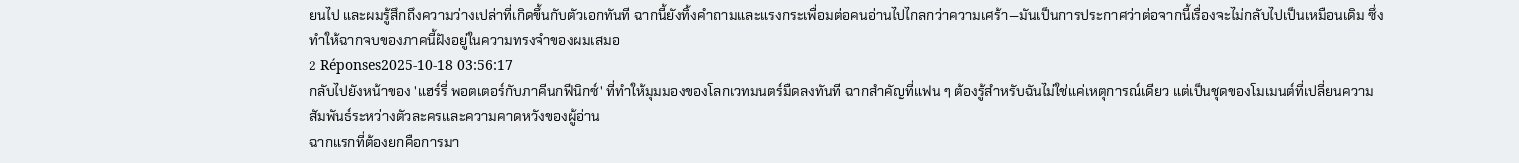ยนไป และผมรู้สึกถึงความว่างเปล่าที่เกิดขึ้นกับตัวเอกทันที ฉากนี้ยังทิ้งคำถามและแรงกระเพื่อมต่อคนอ่านไปไกลกว่าความเศร้า—มันเป็นการประกาศว่าต่อจากนี้เรื่องจะไม่กลับไปเป็นเหมือนเดิม ซึ่งทำให้ฉากจบของภาคนี้ฝังอยู่ในความทรงจำของผมเสมอ
2 Réponses2025-10-18 03:56:17
กลับไปยังหน้าของ 'แฮร์รี่ พอตเตอร์กับภาคีนกฟีนิกซ์' ที่ทำให้มุมมองของโลกเวทมนตร์มืดลงทันที ฉากสำคัญที่แฟน ๆ ต้องรู้สำหรับฉันไม่ใช่แค่เหตุการณ์เดียว แต่เป็นชุดของโมเมนต์ที่เปลี่ยนความสัมพันธ์ระหว่างตัวละครและความคาดหวังของผู้อ่าน
ฉากแรกที่ต้องยกคือการมา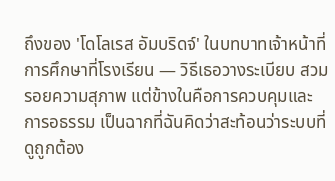ถึงของ 'โดโลเรส อัมบริดจ์' ในบทบาทเจ้าหน้าที่การศึกษาที่โรงเรียน — วิธีเธอวางระเบียบ สวมรอยความสุภาพ แต่ข้างในคือการควบคุมและการอธรรม เป็นฉากที่ฉันคิดว่าสะท้อนว่าระบบที่ดูถูกต้อง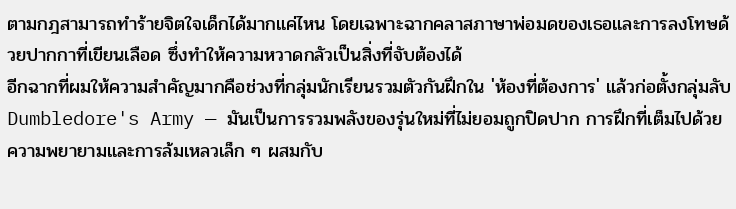ตามกฎสามารถทำร้ายจิตใจเด็กได้มากแค่ไหน โดยเฉพาะฉากคลาสภาษาพ่อมดของเธอและการลงโทษด้วยปากกาที่เขียนเลือด ซึ่งทำให้ความหวาดกลัวเป็นสิ่งที่จับต้องได้
อีกฉากที่ผมให้ความสำคัญมากคือช่วงที่กลุ่มนักเรียนรวมตัวกันฝึกใน 'ห้องที่ต้องการ' แล้วก่อตั้งกลุ่มลับ Dumbledore's Army — มันเป็นการรวมพลังของรุ่นใหม่ที่ไม่ยอมถูกปิดปาก การฝึกที่เต็มไปด้วยความพยายามและการล้มเหลวเล็ก ๆ ผสมกับ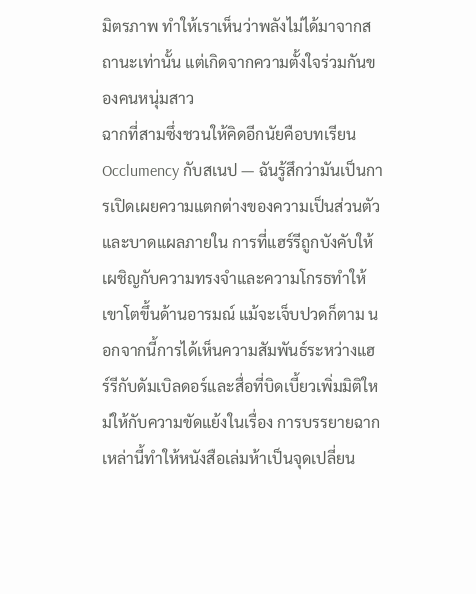มิตรภาพ ทำให้เราเห็นว่าพลังไม่ได้มาจากสถานะเท่านั้น แต่เกิดจากความตั้งใจร่วมกันของคนหนุ่มสาว
ฉากที่สามซึ่งชวนให้คิดอีกนัยคือบทเรียน Occlumency กับสเนป — ฉันรู้สึกว่ามันเป็นการเปิดเผยความแตกต่างของความเป็นส่วนตัวและบาดแผลภายใน การที่แฮร์รีถูกบังคับให้เผชิญกับความทรงจำและความโกรธทำให้เขาโตขึ้นด้านอารมณ์ แม้จะเจ็บปวดก็ตาม นอกจากนี้การได้เห็นความสัมพันธ์ระหว่างแฮร์รีกับดัมเบิลดอร์และสื่อที่บิดเบี้ยวเพิ่มมิติใหม่ให้กับความขัดแย้งในเรื่อง การบรรยายฉากเหล่านี้ทำให้หนังสือเล่มห้าเป็นจุดเปลี่ยน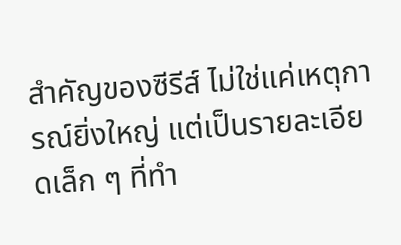สำคัญของซีรีส์ ไม่ใช่แค่เหตุการณ์ยิ่งใหญ่ แต่เป็นรายละเอียดเล็ก ๆ ที่ทำ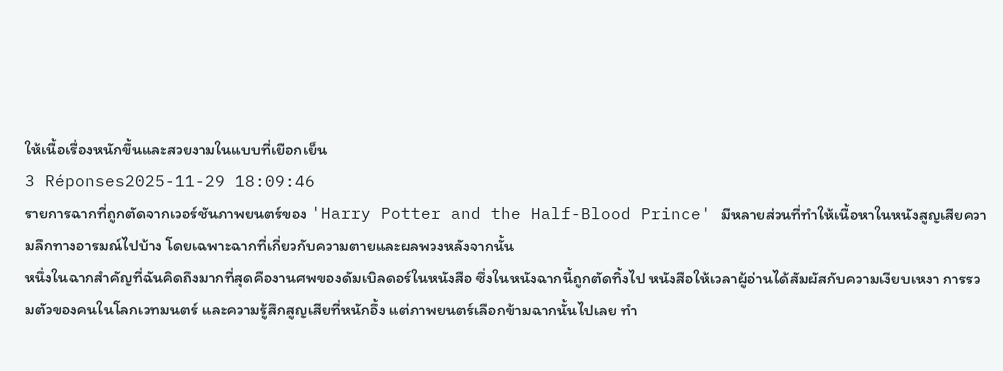ให้เนื้อเรื่องหนักขึ้นและสวยงามในแบบที่เยือกเย็น
3 Réponses2025-11-29 18:09:46
รายการฉากที่ถูกตัดจากเวอร์ชันภาพยนตร์ของ 'Harry Potter and the Half-Blood Prince' มีหลายส่วนที่ทำให้เนื้อหาในหนังสูญเสียความลึกทางอารมณ์ไปบ้าง โดยเฉพาะฉากที่เกี่ยวกับความตายและผลพวงหลังจากนั้น
หนึ่งในฉากสำคัญที่ฉันคิดถึงมากที่สุดคืองานศพของดัมเบิลดอร์ในหนังสือ ซึ่งในหนังฉากนี้ถูกตัดทิ้งไป หนังสือให้เวลาผู้อ่านได้สัมผัสกับความเงียบเหงา การรวมตัวของคนในโลกเวทมนตร์ และความรู้สึกสูญเสียที่หนักอึ้ง แต่ภาพยนตร์เลือกข้ามฉากนั้นไปเลย ทำ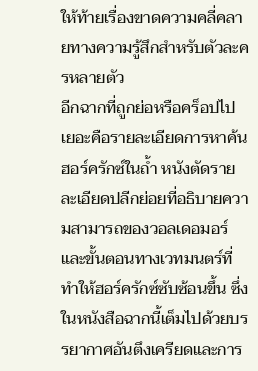ให้ท้ายเรื่องขาดความคลี่คลายทางความรู้สึกสำหรับตัวละครหลายตัว
อีกฉากที่ถูกย่อหรือคร็อปไปเยอะคือรายละเอียดการหาค้นฮอร์ครักซ์ในถ้ำ หนังตัดรายละเอียดปลีกย่อยที่อธิบายความสามารถของวอลเดอมอร์และขั้นตอนทางเวทมนตร์ที่ทำให้ฮอร์ครักซ์ซับซ้อนขึ้น ซึ่งในหนังสือฉากนี้เต็มไปด้วยบรรยากาศอันตึงเครียดและการ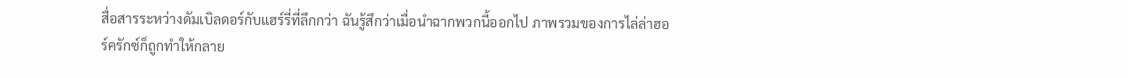สื่อสารระหว่างดัมเบิลดอร์กับแฮร์รี่ที่ลึกกว่า ฉันรู้สึกว่าเมื่อนำฉากพวกนี้ออกไป ภาพรวมของการไล่ล่าฮอร์ครักซ์ก็ถูกทำให้กลาย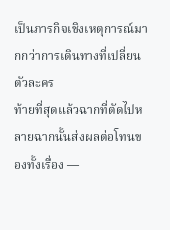เป็นภารกิจเชิงเหตุการณ์มากกว่าการเดินทางที่เปลี่ยนตัวละคร
ท้ายที่สุดแล้วฉากที่ตัดไปหลายฉากนั้นส่งผลต่อโทนของทั้งเรื่อง —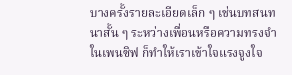บางครั้งรายละเอียดเล็ก ๆ เช่นบทสนทนาสั้น ๆ ระหว่างเพื่อนหรือความทรงจำในเพนซิฟ ก็ทำให้เราเข้าใจแรงจูงใจ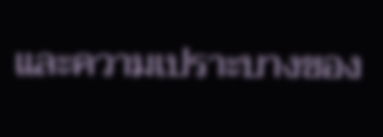และความเปราะบางของ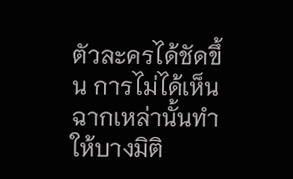ตัวละครได้ชัดขึ้น การไม่ได้เห็นฉากเหล่านั้นทำให้บางมิติ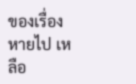ของเรื่องหายไป เหลือ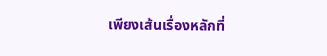เพียงเส้นเรื่องหลักที่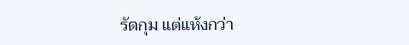รัดกุม แต่แห้งกว่า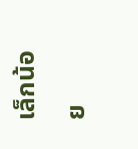เล็กน้อย